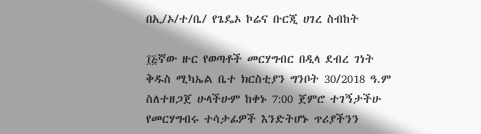በኢ/ኦ/ተ/ቤ/ የጌዴኦ ኮሬና ቡርጂ ሀገረ ስብከት

፲፭ኛው ዙር የወጣቶች መርሃግብር በዲላ ደብረ ገነት ቅዱስ ሚካኤል ቤተ ክርስቲያን ግንቦት 30/2018 ዓ.ም ስለተዘጋጀ ሁላችሁም ከቀኑ 7:00 ጀምሮ ተገኝታችሁ የመርሃግብሩ ተሳታፊዎች እንድትሆኑ ጥሪያችንን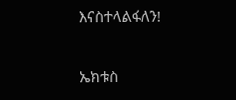እናስተላልፋለን!

ኤክቱስ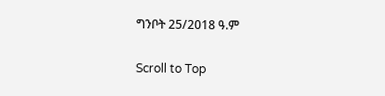ግንቦት 25/2018 ዓ.ም

Scroll to Top